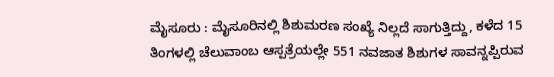ಮೈಸೂರು : ಮೈಸೂರಿನಲ್ಲಿ ಶಿಶುಮರಣ ಸಂಖ್ಯೆ ನಿಲ್ಲದೆ ಸಾಗುತ್ತಿದ್ದು, ಕಳೆದ 15 ತಿಂಗಳಲ್ಲಿ ಚೆಲುವಾಂಬ ಆಸ್ಪತ್ರೆಯಲ್ಲೇ 551 ನವಜಾತ ಶಿಶುಗಳ ಸಾವನ್ನಪ್ಪಿರುವ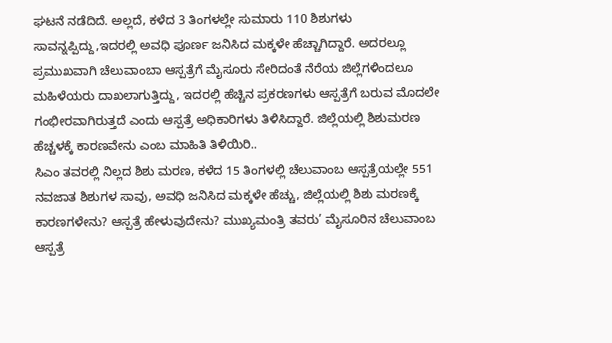ಘಟನೆ ನಡೆದಿದೆ. ಅಲ್ಲದೆ, ಕಳೆದ 3 ತಿಂಗಳಲ್ಲೇ ಸುಮಾರು 110 ಶಿಶುಗಳು ಸಾವನ್ನಪ್ಪಿದ್ದು,ಇದರಲ್ಲಿ ಅವಧಿ ಪೂರ್ಣ ಜನಿಸಿದ ಮಕ್ಕಳೇ ಹೆಚ್ಚಾಗಿದ್ದಾರೆ. ಅದರಲ್ಲೂ ಪ್ರಮುಖವಾಗಿ ಚೆಲುವಾಂಬಾ ಆಸ್ಪತ್ರೆಗೆ ಮೈಸೂರು ಸೇರಿದಂತೆ ನೆರೆಯ ಜಿಲ್ಲೆಗಳಿಂದಲೂ ಮಹಿಳೆಯರು ದಾಖಲಾಗುತ್ತಿದ್ದು, ಇದರಲ್ಲಿ ಹೆಚ್ಚಿನ ಪ್ರಕರಣಗಳು ಆಸ್ಪತ್ರೆಗೆ ಬರುವ ಮೊದಲೇ ಗಂಭೀರವಾಗಿರುತ್ತದೆ ಎಂದು ಆಸ್ಪತ್ರೆ ಅಧಿಕಾರಿಗಳು ತಿಳಿಸಿದ್ದಾರೆ. ಜಿಲ್ಲೆಯಲ್ಲಿ ಶಿಶುಮರಣ ಹೆಚ್ಚಳಕ್ಕೆ ಕಾರಣವೇನು ಎಂಬ ಮಾಹಿತಿ ತಿಳಿಯಿರಿ..
ಸಿಎಂ ತವರಲ್ಲಿ ನಿಲ್ಲದ ಶಿಶು ಮರಣ, ಕಳೆದ 15 ತಿಂಗಳಲ್ಲಿ ಚೆಲುವಾಂಬ ಆಸ್ಪತ್ರೆಯಲ್ಲೇ 551 ನವಜಾತ ಶಿಶುಗಳ ಸಾವು, ಅವಧಿ ಜನಿಸಿದ ಮಕ್ಕಳೇ ಹೆಚ್ಚು, ಜಿಲ್ಲೆಯಲ್ಲಿ ಶಿಶು ಮರಣಕ್ಕೆ ಕಾರಣಗಳೇನು? ಆಸ್ಪತ್ರೆ ಹೇಳುವುದೇನು? ಮುಖ್ಯಮಂತ್ರಿ ತವರು’ ಮೈಸೂರಿನ ಚೆಲುವಾಂಬ ಆಸ್ಪತ್ರೆ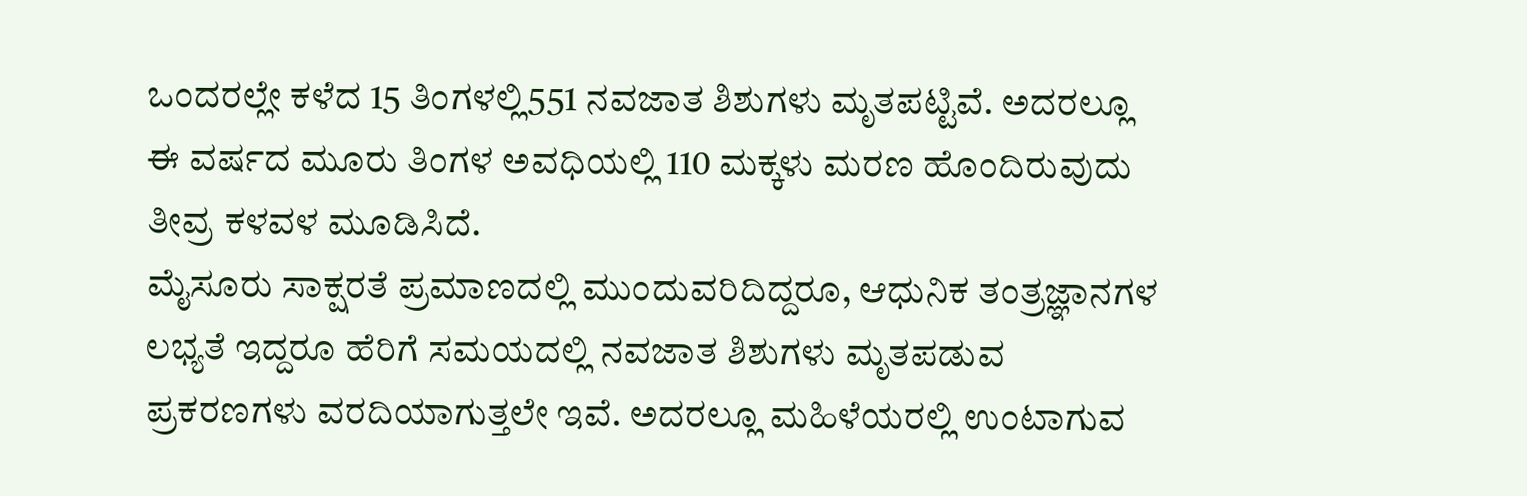ಒಂದರಲ್ಲೇ ಕಳೆದ 15 ತಿಂಗಳಲ್ಲಿ551 ನವಜಾತ ಶಿಶುಗಳು ಮೃತಪಟ್ಟಿವೆ. ಅದರಲ್ಲೂ ಈ ವರ್ಷದ ಮೂರು ತಿಂಗಳ ಅವಧಿಯಲ್ಲಿ 110 ಮಕ್ಕಳು ಮರಣ ಹೊಂದಿರುವುದು ತೀವ್ರ ಕಳವಳ ಮೂಡಿಸಿದೆ.
ಮೈಸೂರು ಸಾಕ್ಷರತೆ ಪ್ರಮಾಣದಲ್ಲಿ ಮುಂದುವರಿದಿದ್ದರೂ, ಆಧುನಿಕ ತಂತ್ರಜ್ಞಾನಗಳ ಲಭ್ಯತೆ ಇದ್ದರೂ ಹೆರಿಗೆ ಸಮಯದಲ್ಲಿ ನವಜಾತ ಶಿಶುಗಳು ಮೃತಪಡುವ ಪ್ರಕರಣಗಳು ವರದಿಯಾಗುತ್ತಲೇ ಇವೆ. ಅದರಲ್ಲೂ ಮಹಿಳೆಯರಲ್ಲಿ ಉಂಟಾಗುವ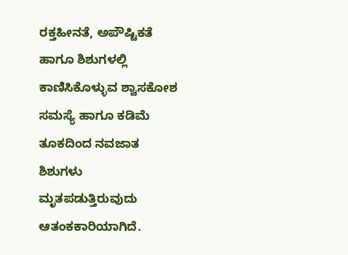ರಕ್ತಹೀನತೆ, ಅಪೌಷ್ಟಿಕತೆ ಹಾಗೂ ಶಿಶುಗಳಲ್ಲಿ ಕಾಣಿಸಿಕೊಳ್ಳುವ ಶ್ವಾಸಕೋಶ ಸಮಸ್ಯೆ ಹಾಗೂ ಕಡಿಮೆ ತೂಕದಿಂದ ನವಜಾತ ಶಿಶುಗಳು ಮೃತಪಡುತ್ತಿರುವುದು ಆತಂಕಕಾರಿಯಾಗಿದೆ.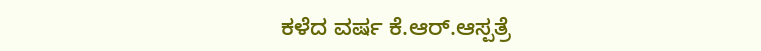ಕಳೆದ ವರ್ಷ ಕೆ.ಆರ್.ಆಸ್ಪತ್ರೆ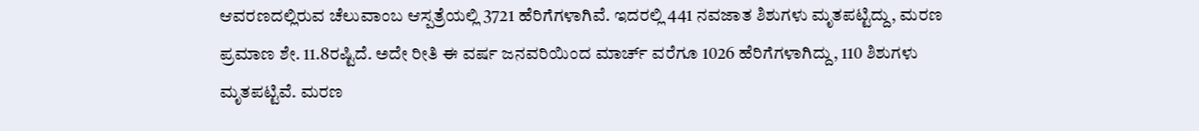ಆವರಣದಲ್ಲಿರುವ ಚೆಲುವಾಂಬ ಆಸ್ಪತ್ರೆಯಲ್ಲಿ 3721 ಹೆರಿಗೆಗಳಾಗಿವೆ. ಇದರಲ್ಲಿ 441 ನವಜಾತ ಶಿಶುಗಳು ಮೃತಪಟ್ಟಿದ್ದು, ಮರಣ ಪ್ರಮಾಣ ಶೇ. 11.8ರಷ್ಟಿದೆ. ಅದೇ ರೀತಿ ಈ ವರ್ಷ ಜನವರಿಯಿಂದ ಮಾರ್ಚ್ ವರೆಗೂ 1026 ಹೆರಿಗೆಗಳಾಗಿದ್ದು, 110 ಶಿಶುಗಳು ಮೃತಪಟ್ಟಿವೆ. ಮರಣ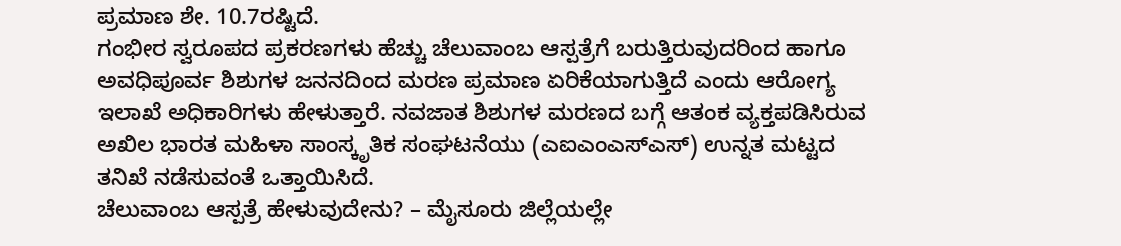ಪ್ರಮಾಣ ಶೇ. 10.7ರಷ್ಟಿದೆ.
ಗಂಭೀರ ಸ್ವರೂಪದ ಪ್ರಕರಣಗಳು ಹೆಚ್ಚು ಚೆಲುವಾಂಬ ಆಸ್ಪತ್ರೆಗೆ ಬರುತ್ತಿರುವುದರಿಂದ ಹಾಗೂ ಅವಧಿಪೂರ್ವ ಶಿಶುಗಳ ಜನನದಿಂದ ಮರಣ ಪ್ರಮಾಣ ಏರಿಕೆಯಾಗುತ್ತಿದೆ ಎಂದು ಆರೋಗ್ಯ ಇಲಾಖೆ ಅಧಿಕಾರಿಗಳು ಹೇಳುತ್ತಾರೆ. ನವಜಾತ ಶಿಶುಗಳ ಮರಣದ ಬಗ್ಗೆ ಆತಂಕ ವ್ಯಕ್ತಪಡಿಸಿರುವ ಅಖಿಲ ಭಾರತ ಮಹಿಳಾ ಸಾಂಸ್ಕೃತಿಕ ಸಂಘಟನೆಯು (ಎಐಎಂಎಸ್ಎಸ್) ಉನ್ನತ ಮಟ್ಟದ ತನಿಖೆ ನಡೆಸುವಂತೆ ಒತ್ತಾಯಿಸಿದೆ.
ಚೆಲುವಾಂಬ ಆಸ್ಪತ್ರೆ ಹೇಳುವುದೇನು? – ಮೈಸೂರು ಜಿಲ್ಲೆಯಲ್ಲೇ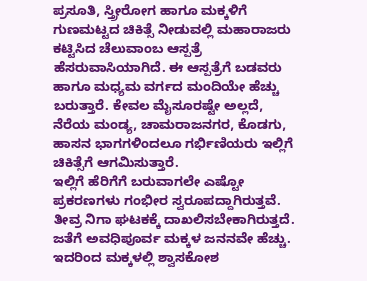ಪ್ರಸೂತಿ, ಸ್ತ್ರೀರೋಗ ಹಾಗೂ ಮಕ್ಕಳಿಗೆ ಗುಣಮಟ್ಟದ ಚಿಕಿತ್ಸೆ ನೀಡುವಲ್ಲಿ ಮಹಾರಾಜರು ಕಟ್ಟಿಸಿದ ಚೆಲುವಾಂಬ ಆಸ್ಪತ್ರೆ ಹೆಸರುವಾಸಿಯಾಗಿದೆ. ಈ ಆಸ್ಪತ್ರೆಗೆ ಬಡವರು ಹಾಗೂ ಮಧ್ಯಮ ವರ್ಗದ ಮಂದಿಯೇ ಹೆಚ್ಚು ಬರುತ್ತಾರೆ. ಕೇವಲ ಮೈಸೂರಷ್ಟೇ ಅಲ್ಲದೆ, ನೆರೆಯ ಮಂಡ್ಯ, ಚಾಮರಾಜನಗರ, ಕೊಡಗು, ಹಾಸನ ಭಾಗಗಳಿಂದಲೂ ಗರ್ಭಿಣಿಯರು ಇಲ್ಲಿಗೆ ಚಿಕಿತ್ಸೆಗೆ ಆಗಮಿಸುತ್ತಾರೆ.
ಇಲ್ಲಿಗೆ ಹೆರಿಗೆಗೆ ಬರುವಾಗಲೇ ಎಷ್ಟೋ ಪ್ರಕರಣಗಳು ಗಂಭೀರ ಸ್ವರೂಪದ್ದಾಗಿರುತ್ತವೆ. ತೀವ್ರ ನಿಗಾ ಘಟಕಕ್ಕೆ ದಾಖಲಿಸಬೇಕಾಗಿರುತ್ತದೆ. ಜತೆಗೆ ಅವಧಿಪೂರ್ವ ಮಕ್ಕಳ ಜನನವೇ ಹೆಚ್ಚು. ಇದರಿಂದ ಮಕ್ಕಳಲ್ಲಿ ಶ್ವಾಸಕೋಶ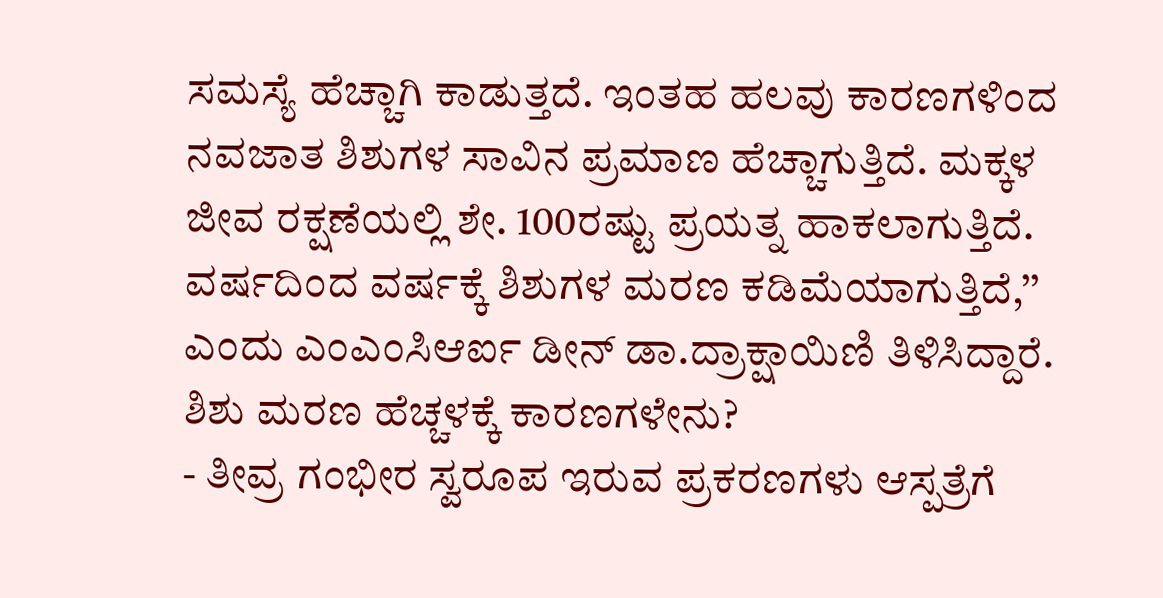ಸಮಸ್ಯೆ ಹೆಚ್ಚಾಗಿ ಕಾಡುತ್ತದೆ. ಇಂತಹ ಹಲವು ಕಾರಣಗಳಿಂದ ನವಜಾತ ಶಿಶುಗಳ ಸಾವಿನ ಪ್ರಮಾಣ ಹೆಚ್ಚಾಗುತ್ತಿದೆ. ಮಕ್ಕಳ ಜೀವ ರಕ್ಷಣೆಯಲ್ಲಿ ಶೇ. 100ರಷ್ಟು ಪ್ರಯತ್ನ ಹಾಕಲಾಗುತ್ತಿದೆ. ವರ್ಷದಿಂದ ವರ್ಷಕ್ಕೆ ಶಿಶುಗಳ ಮರಣ ಕಡಿಮೆಯಾಗುತ್ತಿದೆ,’’ ಎಂದು ಎಂಎಂಸಿಆರ್ಐ ಡೀನ್ ಡಾ.ದ್ರಾಕ್ಷಾಯಿಣಿ ತಿಳಿಸಿದ್ದಾರೆ.
ಶಿಶು ಮರಣ ಹೆಚ್ಚಳಕ್ಕೆ ಕಾರಣಗಳೇನು?
- ತೀವ್ರ ಗಂಭೀರ ಸ್ವರೂಪ ಇರುವ ಪ್ರಕರಣಗಳು ಆಸ್ಪತ್ರೆಗೆ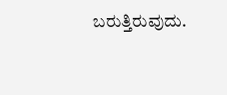ಬರುತ್ತಿರುವುದು.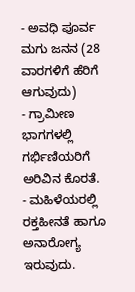- ಅವಧಿ ಪೂರ್ವ ಮಗು ಜನನ (28 ವಾರಗಳಿಗೆ ಹೆರಿಗೆ ಆಗುವುದು)
- ಗ್ರಾಮೀಣ ಭಾಗಗಳಲ್ಲಿ ಗರ್ಭಿಣಿಯರಿಗೆ ಅರಿವಿನ ಕೊರತೆ.
- ಮಹಿಳೆಯರಲ್ಲಿ ರಕ್ತಹೀನತೆ ಹಾಗೂ ಅನಾರೋಗ್ಯ ಇರುವುದು.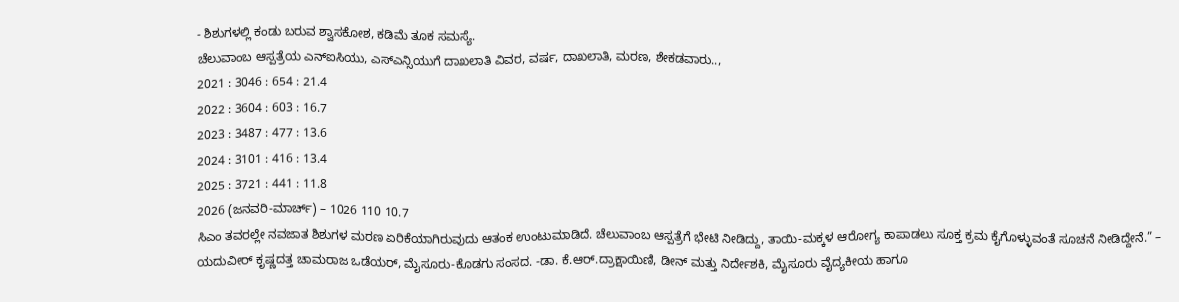- ಶಿಶುಗಳಲ್ಲಿ ಕಂಡು ಬರುವ ಶ್ವಾಸಕೋಶ, ಕಡಿಮೆ ತೂಕ ಸಮಸ್ಯೆ.
ಚೆಲುವಾಂಬ ಆಸ್ಪತ್ರೆಯ ಎನ್ಐಸಿಯು, ಎಸ್ಎನ್ಸಿಯುಗೆ ದಾಖಲಾತಿ ವಿವರ, ವರ್ಷ, ದಾಖಲಾತಿ, ಮರಣ, ಶೇಕಡವಾರು..,
2021 : 3046 : 654 : 21.4
2022 : 3604 : 603 : 16.7
2023 : 3487 : 477 : 13.6
2024 : 3101 : 416 : 13.4
2025 : 3721 : 441 : 11.8
2026 (ಜನವರಿ-ಮಾರ್ಚ್) – 1026 110 10.7
ಸಿಎಂ ತವರಲ್ಲೇ ನವಜಾತ ಶಿಶುಗಳ ಮರಣ ಏರಿಕೆಯಾಗಿರುವುದು ಆತಂಕ ಉಂಟುಮಾಡಿದೆ. ಚೆಲುವಾಂಬ ಆಸ್ಪತ್ರೆಗೆ ಭೇಟಿ ನೀಡಿದ್ದು, ತಾಯಿ-ಮಕ್ಕಳ ಆರೋಗ್ಯ ಕಾಪಾಡಲು ಸೂಕ್ತ ಕ್ರಮ ಕೈಗೊಳ್ಳುವಂತೆ ಸೂಚನೆ ನೀಡಿದ್ದೇನೆ.” – ಯದುವೀರ್ ಕೃಷ್ಣದತ್ತ ಚಾಮರಾಜ ಒಡೆಯರ್, ಮೈಸೂರು-ಕೊಡಗು ಸಂಸದ. -ಡಾ. ಕೆ.ಆರ್.ದ್ರಾಕ್ಷಾಯಿಣಿ, ಡೀನ್ ಮತ್ತು ನಿರ್ದೇಶಕಿ, ಮೈಸೂರು ವೈದ್ಯಕೀಯ ಹಾಗೂ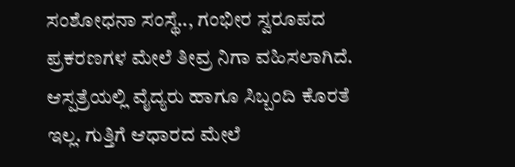ಸಂಶೋಧನಾ ಸಂಸ್ಥೆ.., ಗಂಭೀರ ಸ್ವರೂಪದ ಪ್ರಕರಣಗಳ ಮೇಲೆ ತೀವ್ರ ನಿಗಾ ವಹಿಸಲಾಗಿದೆ. ಆಸ್ಪತ್ರೆಯಲ್ಲಿ ವೈದ್ಯರು ಹಾಗೂ ಸಿಬ್ಬಂದಿ ಕೊರತೆ ಇಲ್ಲ. ಗುತ್ತಿಗೆ ಆಧಾರದ ಮೇಲೆ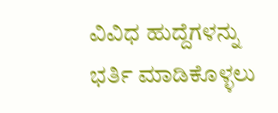ವಿವಿಧ ಹುದ್ದೆಗಳನ್ನು ಭರ್ತಿ ಮಾಡಿಕೊಳ್ಳಲು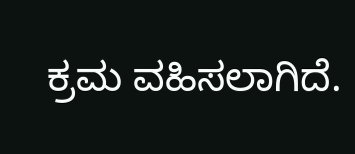ಕ್ರಮ ವಹಿಸಲಾಗಿದೆ.